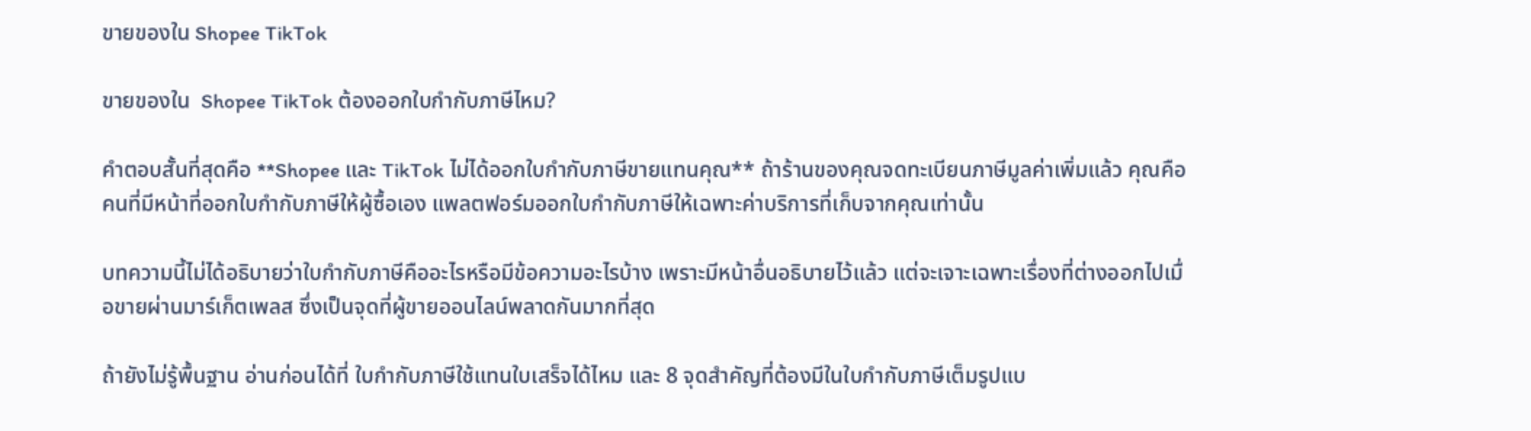ขายของใน Shopee TikTok

ขายของใน  Shopee TikTok ต้องออกใบกำกับภาษีไหม?

คำตอบสั้นที่สุดคือ **Shopee และ TikTok ไม่ได้ออกใบกำกับภาษีขายแทนคุณ** ถ้าร้านของคุณจดทะเบียนภาษีมูลค่าเพิ่มแล้ว คุณคือคนที่มีหน้าที่ออกใบกำกับภาษีให้ผู้ซื้อเอง แพลตฟอร์มออกใบกำกับภาษีให้เฉพาะค่าบริการที่เก็บจากคุณเท่านั้น

บทความนี้ไม่ได้อธิบายว่าใบกำกับภาษีคืออะไรหรือมีข้อความอะไรบ้าง เพราะมีหน้าอื่นอธิบายไว้แล้ว แต่จะเจาะเฉพาะเรื่องที่ต่างออกไปเมื่อขายผ่านมาร์เก็ตเพลส ซึ่งเป็นจุดที่ผู้ขายออนไลน์พลาดกันมากที่สุด

ถ้ายังไม่รู้พื้นฐาน อ่านก่อนได้ที่ ใบกำกับภาษีใช้แทนใบเสร็จได้ไหม และ 8 จุดสำคัญที่ต้องมีในใบกำกับภาษีเต็มรูปแบ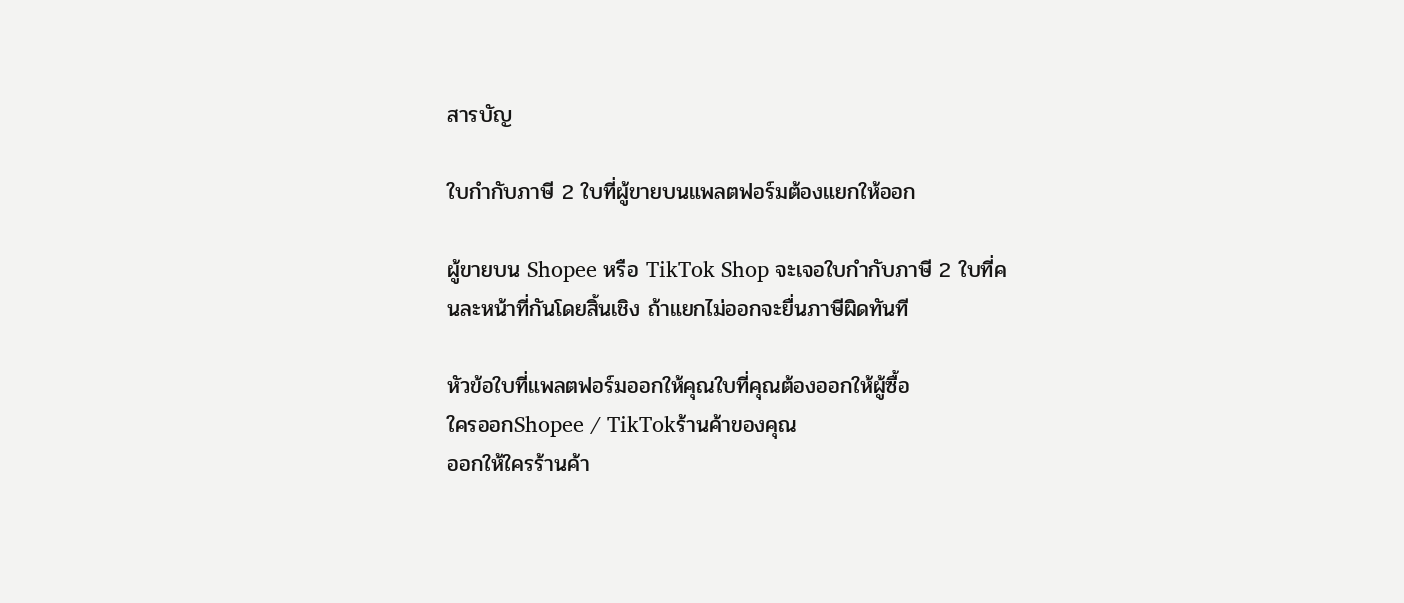สารบัญ

ใบกำกับภาษี 2 ใบที่ผู้ขายบนแพลตฟอร์มต้องแยกให้ออก

ผู้ขายบน Shopee หรือ TikTok Shop จะเจอใบกำกับภาษี 2 ใบที่คนละหน้าที่กันโดยสิ้นเชิง ถ้าแยกไม่ออกจะยื่นภาษีผิดทันที

หัวข้อใบที่แพลตฟอร์มออกให้คุณใบที่คุณต้องออกให้ผู้ซื้อ
ใครออกShopee / TikTokร้านค้าของคุณ
ออกให้ใครร้านค้า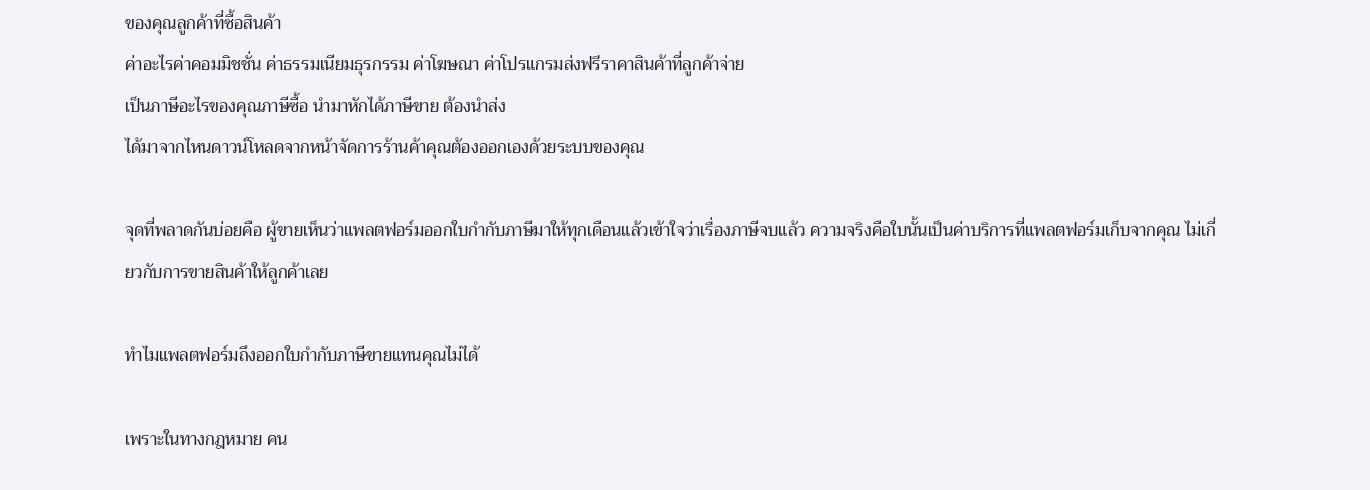ของคุณลูกค้าที่ซื้อสินค้า
ค่าอะไรค่าคอมมิชชั่น ค่าธรรมเนียมธุรกรรม ค่าโฆษณา ค่าโปรแกรมส่งฟรีราคาสินค้าที่ลูกค้าจ่าย
เป็นภาษีอะไรของคุณภาษีซื้อ นำมาหักได้ภาษีขาย ต้องนำส่ง
ได้มาจากไหนดาวน์โหลดจากหน้าจัดการร้านค้าคุณต้องออกเองด้วยระบบของคุณ

จุดที่พลาดกันบ่อยคือ ผู้ขายเห็นว่าแพลตฟอร์มออกใบกำกับภาษีมาให้ทุกเดือนแล้วเข้าใจว่าเรื่องภาษีจบแล้ว ความจริงคือใบนั้นเป็นค่าบริการที่แพลตฟอร์มเก็บจากคุณ ไม่เกี่ยวกับการขายสินค้าให้ลูกค้าเลย

ทำไมแพลตฟอร์มถึงออกใบกำกับภาษีขายแทนคุณไม่ได้

เพราะในทางกฎหมาย คน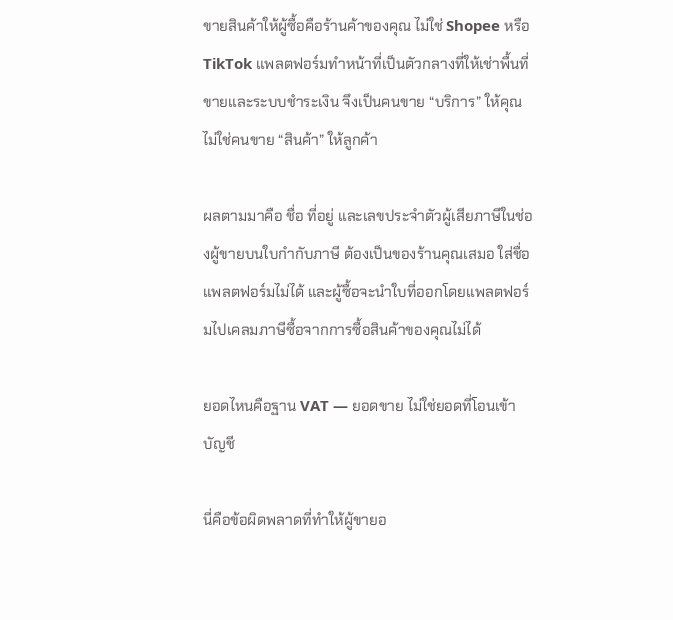ขายสินค้าให้ผู้ซื้อคือร้านค้าของคุณ ไม่ใช่ Shopee หรือ TikTok แพลตฟอร์มทำหน้าที่เป็นตัวกลางที่ให้เช่าพื้นที่ขายและระบบชำระเงิน จึงเป็นคนขาย “บริการ” ให้คุณ ไม่ใช่คนขาย “สินค้า” ให้ลูกค้า

ผลตามมาคือ ชื่อ ที่อยู่ และเลขประจำตัวผู้เสียภาษีในช่องผู้ขายบนใบกำกับภาษี ต้องเป็นของร้านคุณเสมอ ใส่ชื่อแพลตฟอร์มไม่ได้ และผู้ซื้อจะนำใบที่ออกโดยแพลตฟอร์มไปเคลมภาษีซื้อจากการซื้อสินค้าของคุณไม่ได้

ยอดไหนคือฐาน VAT — ยอดขาย ไม่ใช่ยอดที่โอนเข้าบัญชี

นี่คือข้อผิดพลาดที่ทำให้ผู้ขายอ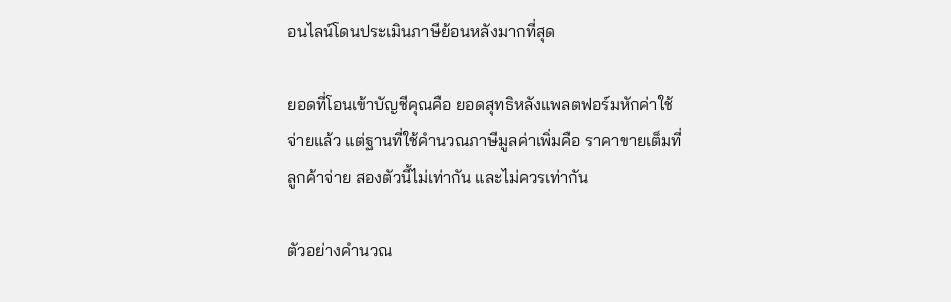อนไลน์โดนประเมินภาษีย้อนหลังมากที่สุด

ยอดที่โอนเข้าบัญชีคุณคือ ยอดสุทธิหลังแพลตฟอร์มหักค่าใช้จ่ายแล้ว แต่ฐานที่ใช้คำนวณภาษีมูลค่าเพิ่มคือ ราคาขายเต็มที่ลูกค้าจ่าย สองตัวนี้ไม่เท่ากัน และไม่ควรเท่ากัน

ตัวอย่างคำนวณ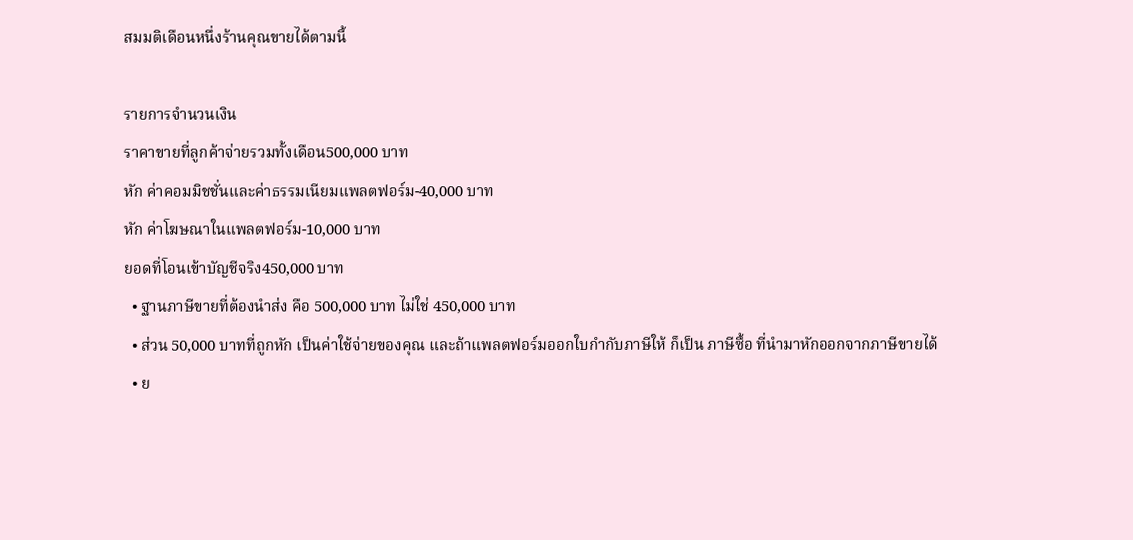สมมติเดือนหนึ่งร้านคุณขายได้ตามนี้

รายการจำนวนเงิน
ราคาขายที่ลูกค้าจ่ายรวมทั้งเดือน500,000 บาท
หัก ค่าคอมมิชชั่นและค่าธรรมเนียมแพลตฟอร์ม-40,000 บาท
หัก ค่าโฆษณาในแพลตฟอร์ม-10,000 บาท
ยอดที่โอนเข้าบัญชีจริง450,000 บาท
  • ฐานภาษีขายที่ต้องนำส่ง คือ 500,000 บาท ไม่ใช่ 450,000 บาท
  • ส่วน 50,000 บาทที่ถูกหัก เป็นค่าใช้จ่ายของคุณ และถ้าแพลตฟอร์มออกใบกำกับภาษีให้ ก็เป็น ภาษีซื้อ ที่นำมาหักออกจากภาษีขายได้
  • ย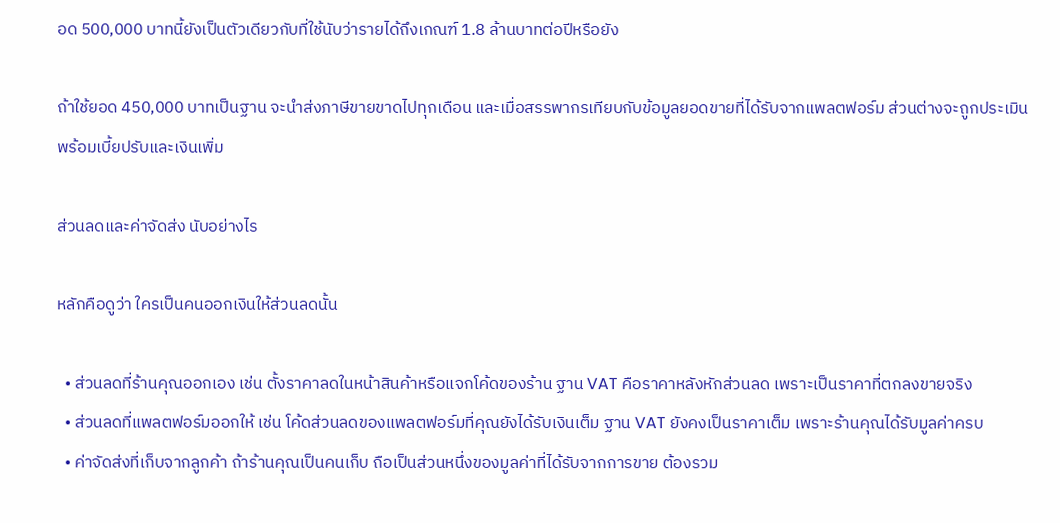อด 500,000 บาทนี้ยังเป็นตัวเดียวกับที่ใช้นับว่ารายได้ถึงเกณฑ์ 1.8 ล้านบาทต่อปีหรือยัง

ถ้าใช้ยอด 450,000 บาทเป็นฐาน จะนำส่งภาษีขายขาดไปทุกเดือน และเมื่อสรรพากรเทียบกับข้อมูลยอดขายที่ได้รับจากแพลตฟอร์ม ส่วนต่างจะถูกประเมินพร้อมเบี้ยปรับและเงินเพิ่ม

ส่วนลดและค่าจัดส่ง นับอย่างไร

หลักคือดูว่า ใครเป็นคนออกเงินให้ส่วนลดนั้น

  • ส่วนลดที่ร้านคุณออกเอง เช่น ตั้งราคาลดในหน้าสินค้าหรือแจกโค้ดของร้าน ฐาน VAT คือราคาหลังหักส่วนลด เพราะเป็นราคาที่ตกลงขายจริง
  • ส่วนลดที่แพลตฟอร์มออกให้ เช่น โค้ดส่วนลดของแพลตฟอร์มที่คุณยังได้รับเงินเต็ม ฐาน VAT ยังคงเป็นราคาเต็ม เพราะร้านคุณได้รับมูลค่าครบ
  • ค่าจัดส่งที่เก็บจากลูกค้า ถ้าร้านคุณเป็นคนเก็บ ถือเป็นส่วนหนึ่งของมูลค่าที่ได้รับจากการขาย ต้องรวม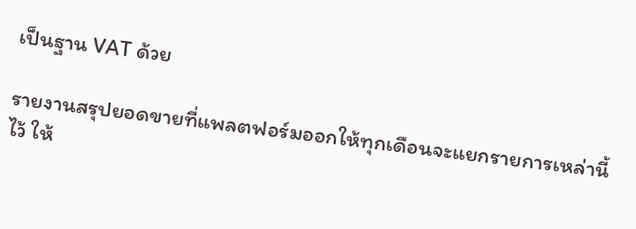เป็นฐาน VAT ด้วย

รายงานสรุปยอดขายที่แพลตฟอร์มออกให้ทุกเดือนจะแยกรายการเหล่านี้ไว้ ให้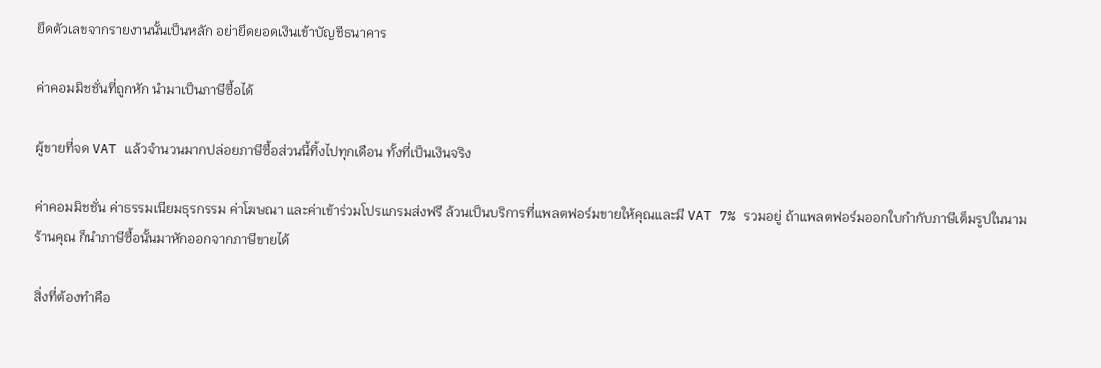ยึดตัวเลขจากรายงานนั้นเป็นหลัก อย่ายึดยอดเงินเข้าบัญชีธนาคาร

ค่าคอมมิชชั่นที่ถูกหัก นำมาเป็นภาษีซื้อได้

ผู้ขายที่จด VAT แล้วจำนวนมากปล่อยภาษีซื้อส่วนนี้ทิ้งไปทุกเดือน ทั้งที่เป็นเงินจริง

ค่าคอมมิชชั่น ค่าธรรมเนียมธุรกรรม ค่าโฆษณา และค่าเข้าร่วมโปรแกรมส่งฟรี ล้วนเป็นบริการที่แพลตฟอร์มขายให้คุณและมี VAT 7% รวมอยู่ ถ้าแพลตฟอร์มออกใบกำกับภาษีเต็มรูปในนามร้านคุณ ก็นำภาษีซื้อนั้นมาหักออกจากภาษีขายได้

สิ่งที่ต้องทำคือ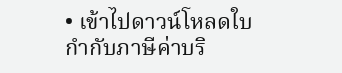• เข้าไปดาวน์โหลดใบกำกับภาษีค่าบริ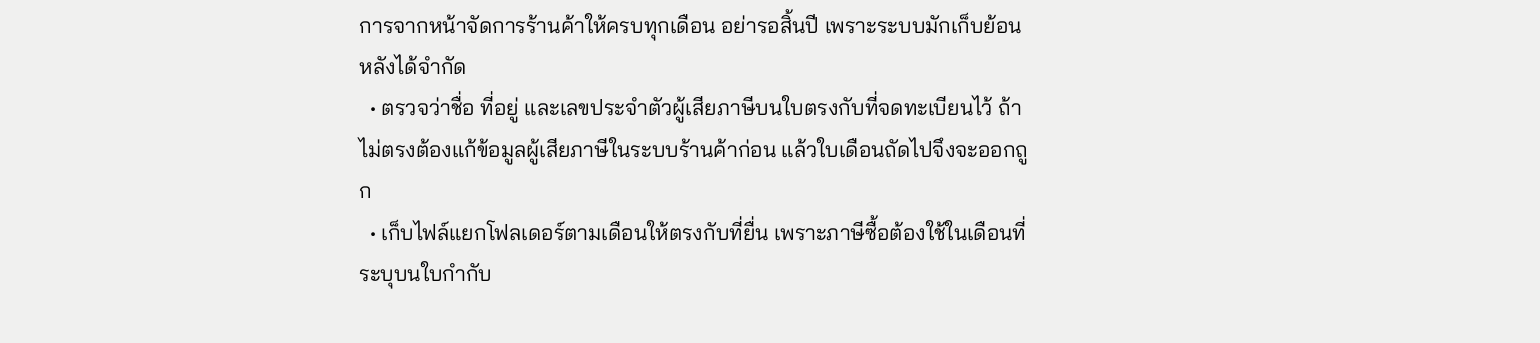การจากหน้าจัดการร้านค้าให้ครบทุกเดือน อย่ารอสิ้นปี เพราะระบบมักเก็บย้อนหลังได้จำกัด
  • ตรวจว่าชื่อ ที่อยู่ และเลขประจำตัวผู้เสียภาษีบนใบตรงกับที่จดทะเบียนไว้ ถ้าไม่ตรงต้องแก้ข้อมูลผู้เสียภาษีในระบบร้านค้าก่อน แล้วใบเดือนถัดไปจึงจะออกถูก
  • เก็บไฟล์แยกโฟลเดอร์ตามเดือนให้ตรงกับที่ยื่น เพราะภาษีซื้อต้องใช้ในเดือนที่ระบุบนใบกำกับ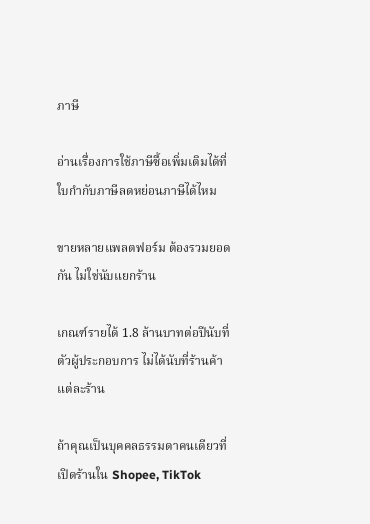ภาษี

อ่านเรื่องการใช้ภาษีซื้อเพิ่มเติมได้ที่ ใบกำกับภาษีลดหย่อนภาษีได้ไหม

ขายหลายแพลตฟอร์ม ต้องรวมยอดกัน ไม่ใช่นับแยกร้าน

เกณฑ์รายได้ 1.8 ล้านบาทต่อปีนับที่ ตัวผู้ประกอบการ ไม่ได้นับที่ร้านค้าแต่ละร้าน

ถ้าคุณเป็นบุคคลธรรมดาคนเดียวที่เปิดร้านใน Shopee, TikTok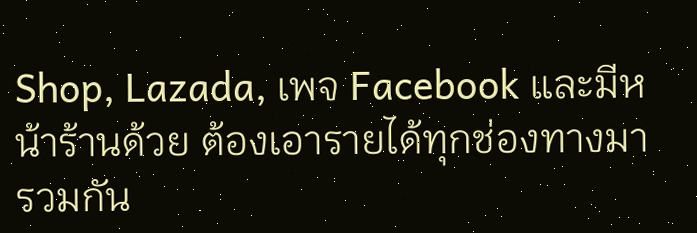Shop, Lazada, เพจ Facebook และมีหน้าร้านด้วย ต้องเอารายได้ทุกช่องทางมารวมกัน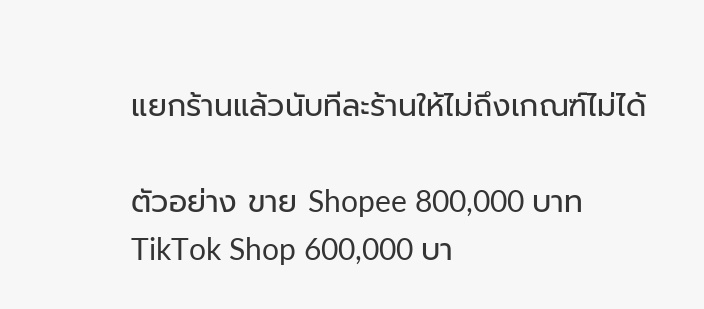แยกร้านแล้วนับทีละร้านให้ไม่ถึงเกณฑ์ไม่ได้

ตัวอย่าง ขาย Shopee 800,000 บาท TikTok Shop 600,000 บา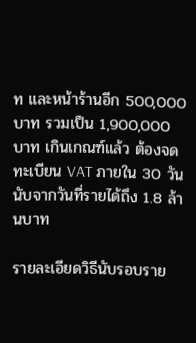ท และหน้าร้านอีก 500,000 บาท รวมเป็น 1,900,000 บาท เกินเกณฑ์แล้ว ต้องจดทะเบียน VAT ภายใน 30 วันนับจากวันที่รายได้ถึง 1.8 ล้านบาท

รายละเอียดวิธีนับรอบราย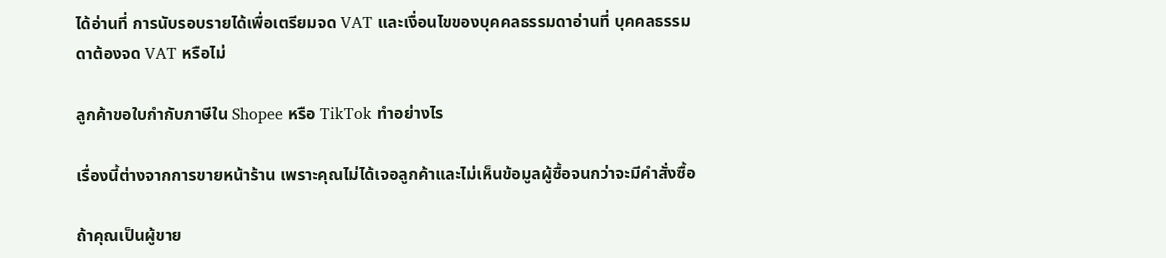ได้อ่านที่ การนับรอบรายได้เพื่อเตรียมจด VAT และเงื่อนไขของบุคคลธรรมดาอ่านที่ บุคคลธรรมดาต้องจด VAT หรือไม่

ลูกค้าขอใบกำกับภาษีใน Shopee หรือ TikTok ทำอย่างไร

เรื่องนี้ต่างจากการขายหน้าร้าน เพราะคุณไม่ได้เจอลูกค้าและไม่เห็นข้อมูลผู้ซื้อจนกว่าจะมีคำสั่งซื้อ

ถ้าคุณเป็นผู้ขาย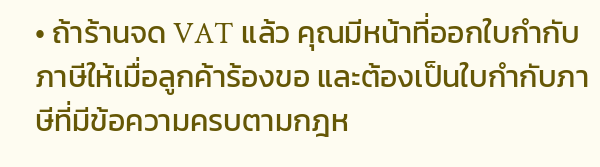• ถ้าร้านจด VAT แล้ว คุณมีหน้าที่ออกใบกำกับภาษีให้เมื่อลูกค้าร้องขอ และต้องเป็นใบกำกับภาษีที่มีข้อความครบตามกฎห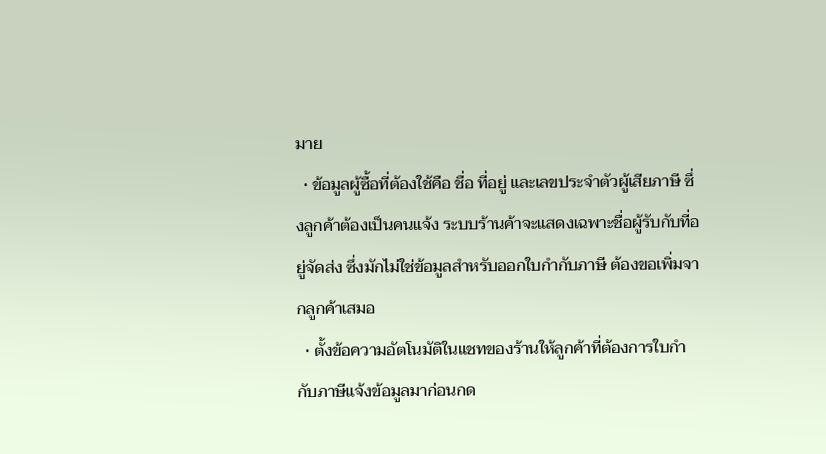มาย
  • ข้อมูลผู้ซื้อที่ต้องใช้คือ ชื่อ ที่อยู่ และเลขประจำตัวผู้เสียภาษี ซึ่งลูกค้าต้องเป็นคนแจ้ง ระบบร้านค้าจะแสดงเฉพาะชื่อผู้รับกับที่อยู่จัดส่ง ซึ่งมักไม่ใช่ข้อมูลสำหรับออกใบกำกับภาษี ต้องขอเพิ่มจากลูกค้าเสมอ
  • ตั้งข้อความอัตโนมัติในแชทของร้านให้ลูกค้าที่ต้องการใบกำกับภาษีแจ้งข้อมูลมาก่อนกด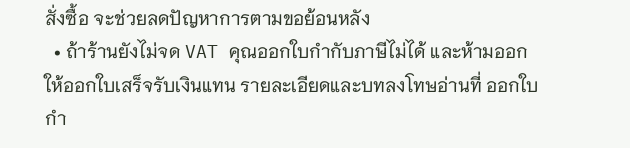สั่งซื้อ จะช่วยลดปัญหาการตามขอย้อนหลัง
  • ถ้าร้านยังไม่จด VAT คุณออกใบกำกับภาษีไม่ได้ และห้ามออก ให้ออกใบเสร็จรับเงินแทน รายละเอียดและบทลงโทษอ่านที่ ออกใบกำ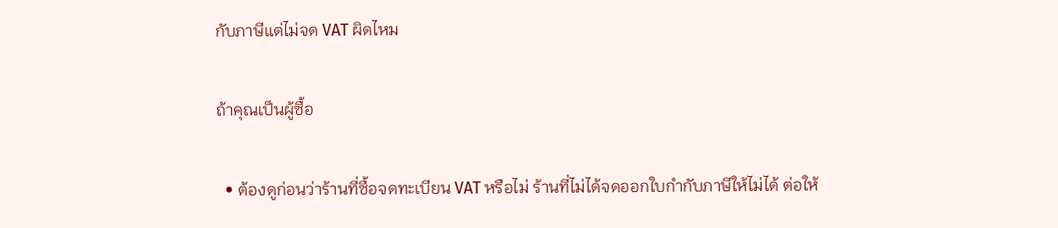กับภาษีแต่ไม่จด VAT ผิดไหม

ถ้าคุณเป็นผู้ซื้อ

  • ต้องดูก่อนว่าร้านที่ซื้อจดทะเบียน VAT หรือไม่ ร้านที่ไม่ได้จดออกใบกำกับภาษีให้ไม่ได้ ต่อให้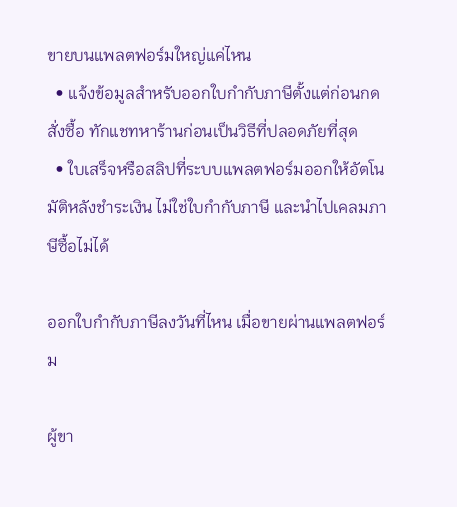ขายบนแพลตฟอร์มใหญ่แค่ไหน
  • แจ้งข้อมูลสำหรับออกใบกำกับภาษีตั้งแต่ก่อนกดสั่งซื้อ ทักแชทหาร้านก่อนเป็นวิธีที่ปลอดภัยที่สุด
  • ใบเสร็จหรือสลิปที่ระบบแพลตฟอร์มออกให้อัตโนมัติหลังชำระเงิน ไม่ใช่ใบกำกับภาษี และนำไปเคลมภาษีซื้อไม่ได้

ออกใบกำกับภาษีลงวันที่ไหน เมื่อขายผ่านแพลตฟอร์ม

ผู้ขา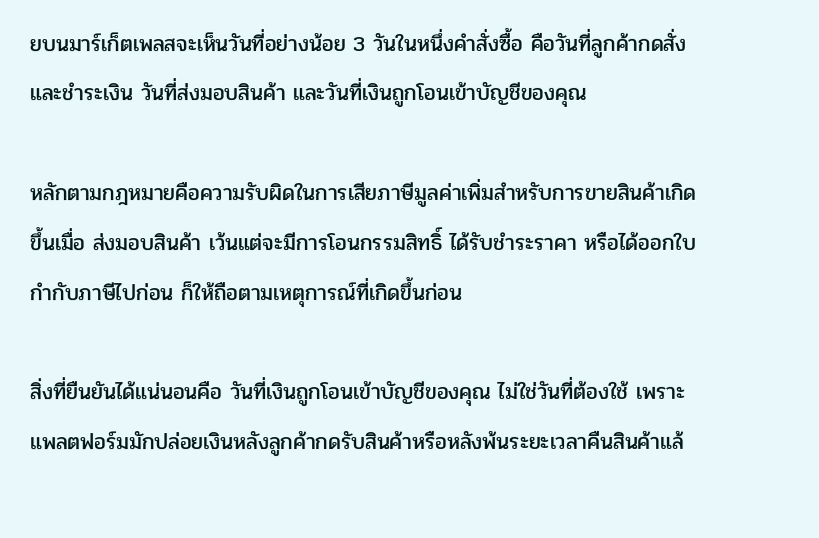ยบนมาร์เก็ตเพลสจะเห็นวันที่อย่างน้อย 3 วันในหนึ่งคำสั่งซื้อ คือวันที่ลูกค้ากดสั่งและชำระเงิน วันที่ส่งมอบสินค้า และวันที่เงินถูกโอนเข้าบัญชีของคุณ

หลักตามกฎหมายคือความรับผิดในการเสียภาษีมูลค่าเพิ่มสำหรับการขายสินค้าเกิดขึ้นเมื่อ ส่งมอบสินค้า เว้นแต่จะมีการโอนกรรมสิทธิ์ ได้รับชำระราคา หรือได้ออกใบกำกับภาษีไปก่อน ก็ให้ถือตามเหตุการณ์ที่เกิดขึ้นก่อน

สิ่งที่ยืนยันได้แน่นอนคือ วันที่เงินถูกโอนเข้าบัญชีของคุณ ไม่ใช่วันที่ต้องใช้ เพราะแพลตฟอร์มมักปล่อยเงินหลังลูกค้ากดรับสินค้าหรือหลังพ้นระยะเวลาคืนสินค้าแล้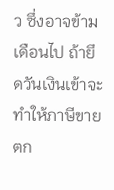ว ซึ่งอาจข้ามเดือนไป ถ้ายึดวันเงินเข้าจะทำให้ภาษีขายตก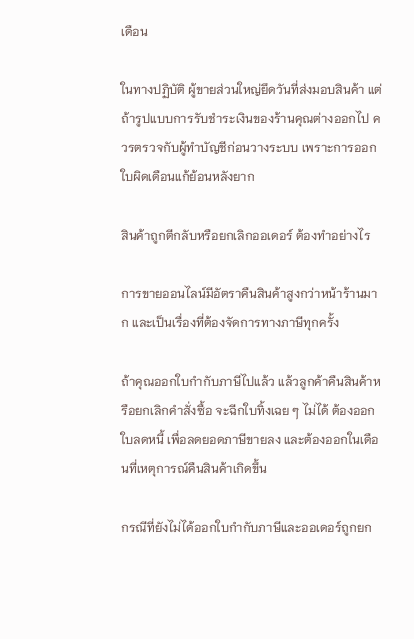เดือน

ในทางปฏิบัติ ผู้ขายส่วนใหญ่ยึดวันที่ส่งมอบสินค้า แต่ถ้ารูปแบบการรับชำระเงินของร้านคุณต่างออกไป ควรตรวจกับผู้ทำบัญชีก่อนวางระบบ เพราะการออกใบผิดเดือนแก้ย้อนหลังยาก

สินค้าถูกตีกลับหรือยกเลิกออเดอร์ ต้องทำอย่างไร

การขายออนไลน์มีอัตราคืนสินค้าสูงกว่าหน้าร้านมาก และเป็นเรื่องที่ต้องจัดการทางภาษีทุกครั้ง

ถ้าคุณออกใบกำกับภาษีไปแล้ว แล้วลูกค้าคืนสินค้าหรือยกเลิกคำสั่งซื้อ จะฉีกใบทิ้งเฉย ๆ ไม่ได้ ต้องออก ใบลดหนี้ เพื่อลดยอดภาษีขายลง และต้องออกในเดือนที่เหตุการณ์คืนสินค้าเกิดขึ้น

กรณีที่ยังไม่ได้ออกใบกำกับภาษีและออเดอร์ถูกยก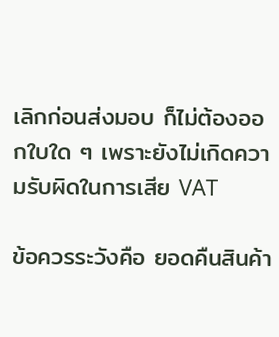เลิกก่อนส่งมอบ ก็ไม่ต้องออกใบใด ๆ เพราะยังไม่เกิดความรับผิดในการเสีย VAT

ข้อควรระวังคือ ยอดคืนสินค้า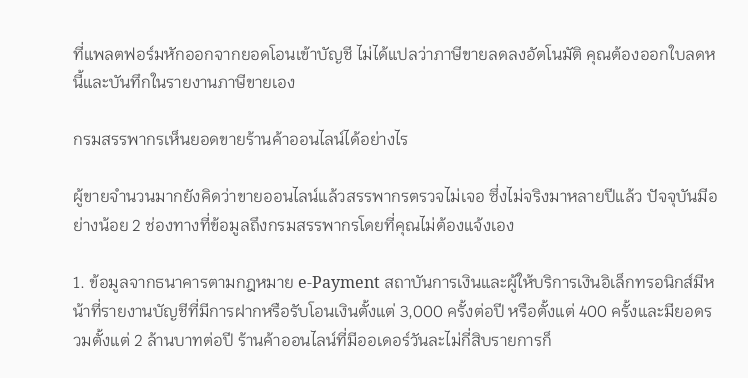ที่แพลตฟอร์มหักออกจากยอดโอนเข้าบัญชี ไม่ได้แปลว่าภาษีขายลดลงอัตโนมัติ คุณต้องออกใบลดหนี้และบันทึกในรายงานภาษีขายเอง

กรมสรรพากรเห็นยอดขายร้านค้าออนไลน์ได้อย่างไร

ผู้ขายจำนวนมากยังคิดว่าขายออนไลน์แล้วสรรพากรตรวจไม่เจอ ซึ่งไม่จริงมาหลายปีแล้ว ปัจจุบันมีอย่างน้อย 2 ช่องทางที่ข้อมูลถึงกรมสรรพากรโดยที่คุณไม่ต้องแจ้งเอง

1. ข้อมูลจากธนาคารตามกฎหมาย e-Payment สถาบันการเงินและผู้ให้บริการเงินอิเล็กทรอนิกส์มีหน้าที่รายงานบัญชีที่มีการฝากหรือรับโอนเงินตั้งแต่ 3,000 ครั้งต่อปี หรือตั้งแต่ 400 ครั้งและมียอดรวมตั้งแต่ 2 ล้านบาทต่อปี ร้านค้าออนไลน์ที่มีออเดอร์วันละไม่กี่สิบรายการก็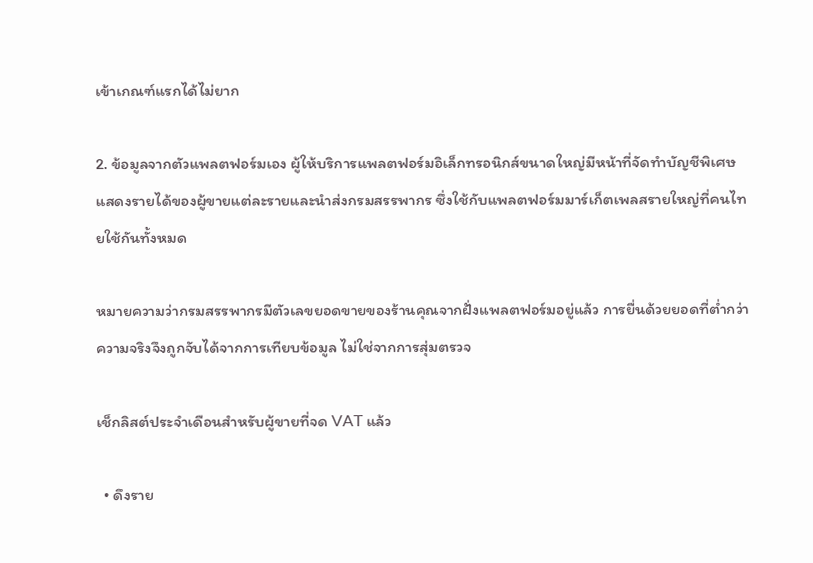เข้าเกณฑ์แรกได้ไม่ยาก

2. ข้อมูลจากตัวแพลตฟอร์มเอง ผู้ให้บริการแพลตฟอร์มอิเล็กทรอนิกส์ขนาดใหญ่มีหน้าที่จัดทำบัญชีพิเศษแสดงรายได้ของผู้ขายแต่ละรายและนำส่งกรมสรรพากร ซึ่งใช้กับแพลตฟอร์มมาร์เก็ตเพลสรายใหญ่ที่คนไทยใช้กันทั้งหมด

หมายความว่ากรมสรรพากรมีตัวเลขยอดขายของร้านคุณจากฝั่งแพลตฟอร์มอยู่แล้ว การยื่นด้วยยอดที่ต่ำกว่าความจริงจึงถูกจับได้จากการเทียบข้อมูล ไม่ใช่จากการสุ่มตรวจ

เช็กลิสต์ประจำเดือนสำหรับผู้ขายที่จด VAT แล้ว

  • ดึงราย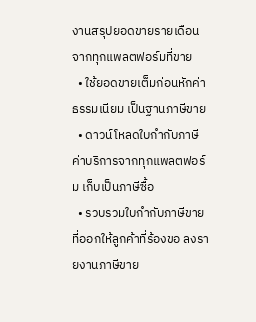งานสรุปยอดขายรายเดือนจากทุกแพลตฟอร์มที่ขาย
  • ใช้ยอดขายเต็มก่อนหักค่าธรรมเนียม เป็นฐานภาษีขาย
  • ดาวน์โหลดใบกำกับภาษีค่าบริการจากทุกแพลตฟอร์ม เก็บเป็นภาษีซื้อ
  • รวบรวมใบกำกับภาษีขายที่ออกให้ลูกค้าที่ร้องขอ ลงรายงานภาษีขาย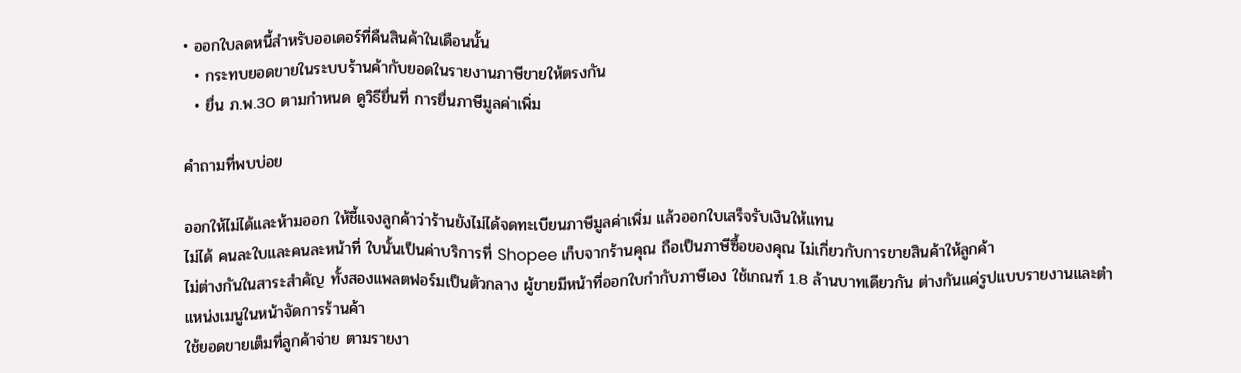• ออกใบลดหนี้สำหรับออเดอร์ที่คืนสินค้าในเดือนนั้น
  • กระทบยอดขายในระบบร้านค้ากับยอดในรายงานภาษีขายให้ตรงกัน
  • ยื่น ภ.พ.30 ตามกำหนด ดูวิธียื่นที่ การยื่นภาษีมูลค่าเพิ่ม

คำถามที่พบบ่อย

ออกให้ไม่ได้และห้ามออก ให้ชี้แจงลูกค้าว่าร้านยังไม่ได้จดทะเบียนภาษีมูลค่าเพิ่ม แล้วออกใบเสร็จรับเงินให้แทน
ไม่ได้ คนละใบและคนละหน้าที่ ใบนั้นเป็นค่าบริการที่ Shopee เก็บจากร้านคุณ ถือเป็นภาษีซื้อของคุณ ไม่เกี่ยวกับการขายสินค้าให้ลูกค้า
ไม่ต่างกันในสาระสำคัญ ทั้งสองแพลตฟอร์มเป็นตัวกลาง ผู้ขายมีหน้าที่ออกใบกำกับภาษีเอง ใช้เกณฑ์ 1.8 ล้านบาทเดียวกัน ต่างกันแค่รูปแบบรายงานและตำแหน่งเมนูในหน้าจัดการร้านค้า
ใช้ยอดขายเต็มที่ลูกค้าจ่าย ตามรายงา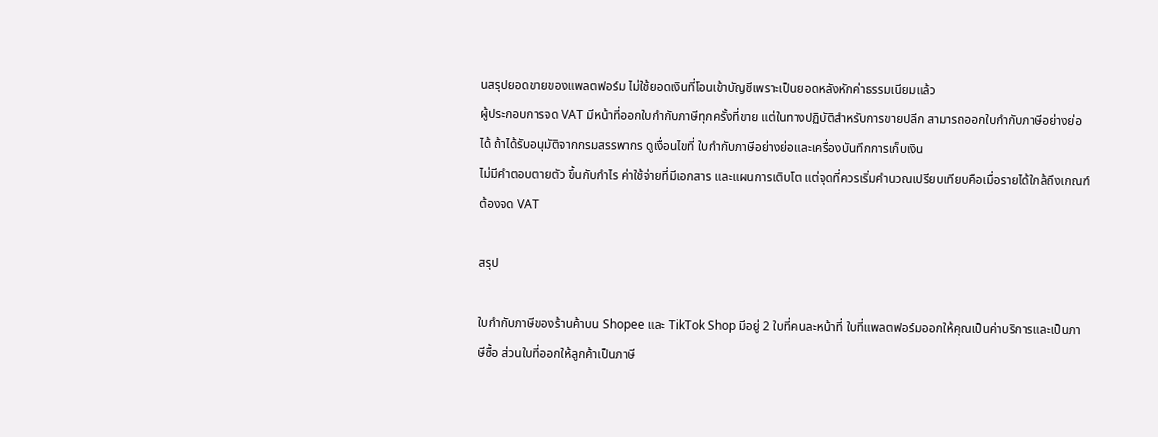นสรุปยอดขายของแพลตฟอร์ม ไม่ใช้ยอดเงินที่โอนเข้าบัญชีเพราะเป็นยอดหลังหักค่าธรรมเนียมแล้ว
ผู้ประกอบการจด VAT มีหน้าที่ออกใบกำกับภาษีทุกครั้งที่ขาย แต่ในทางปฏิบัติสำหรับการขายปลีก สามารถออกใบกำกับภาษีอย่างย่อได้ ถ้าได้รับอนุมัติจากกรมสรรพากร ดูเงื่อนไขที่ ใบกำกับภาษีอย่างย่อและเครื่องบันทึกการเก็บเงิน
ไม่มีคำตอบตายตัว ขึ้นกับกำไร ค่าใช้จ่ายที่มีเอกสาร และแผนการเติบโต แต่จุดที่ควรเริ่มคำนวณเปรียบเทียบคือเมื่อรายได้ใกล้ถึงเกณฑ์ต้องจด VAT

สรุป

ใบกำกับภาษีของร้านค้าบน Shopee และ TikTok Shop มีอยู่ 2 ใบที่คนละหน้าที่ ใบที่แพลตฟอร์มออกให้คุณเป็นค่าบริการและเป็นภาษีซื้อ ส่วนใบที่ออกให้ลูกค้าเป็นภาษี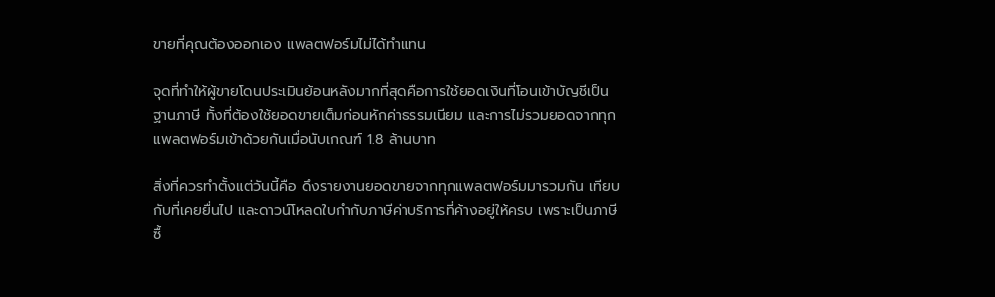ขายที่คุณต้องออกเอง แพลตฟอร์มไม่ได้ทำแทน

จุดที่ทำให้ผู้ขายโดนประเมินย้อนหลังมากที่สุดคือการใช้ยอดเงินที่โอนเข้าบัญชีเป็นฐานภาษี ทั้งที่ต้องใช้ยอดขายเต็มก่อนหักค่าธรรมเนียม และการไม่รวมยอดจากทุกแพลตฟอร์มเข้าด้วยกันเมื่อนับเกณฑ์ 1.8 ล้านบาท

สิ่งที่ควรทำตั้งแต่วันนี้คือ ดึงรายงานยอดขายจากทุกแพลตฟอร์มมารวมกัน เทียบกับที่เคยยื่นไป และดาวน์โหลดใบกำกับภาษีค่าบริการที่ค้างอยู่ให้ครบ เพราะเป็นภาษีซื้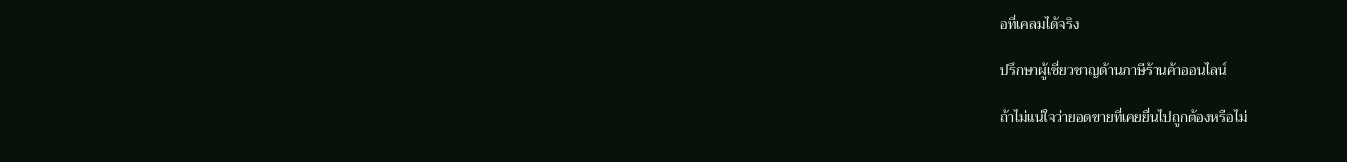อที่เคลมได้จริง

ปรึกษาผู้เชี่ยวชาญด้านภาษีร้านค้าออนไลน์

ถ้าไม่แน่ใจว่ายอดขายที่เคยยื่นไปถูกต้องหรือไม่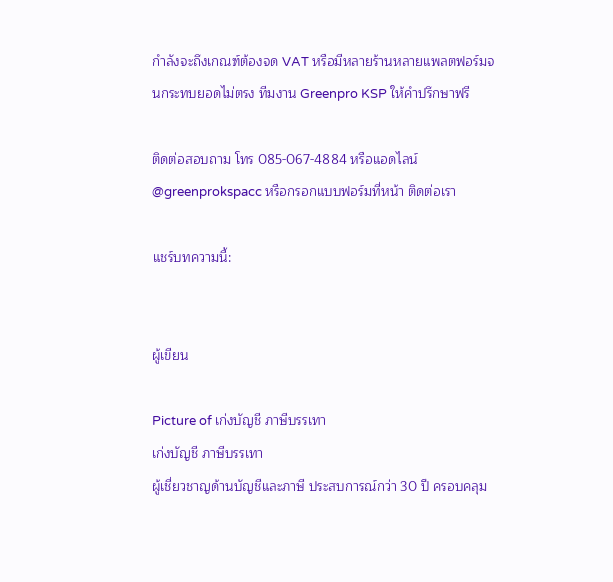กำลังจะถึงเกณฑ์ต้องจด VAT หรือมีหลายร้านหลายแพลตฟอร์มจนกระทบยอดไม่ตรง ทีมงาน Greenpro KSP ให้คำปรึกษาฟรี

ติดต่อสอบถาม โทร 085-067-4884 หรือแอดไลน์ @greenprokspacc หรือกรอกแบบฟอร์มที่หน้า ติดต่อเรา

แชร์บทความนี้:


ผู้เขียน

Picture of เก่งบัญชี ภาษีบรรเทา
เก่งบัญชี ภาษีบรรเทา
ผู้เชี่ยวชาญด้านบัญชีและภาษี ประสบการณ์กว่า 30 ปี ครอบคลุม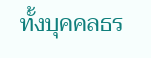ทั้งบุคคลธร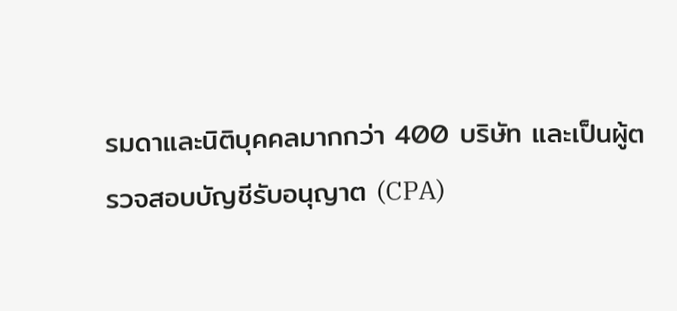รมดาและนิติบุคคลมากกว่า 400 บริษัท และเป็นผู้ตรวจสอบบัญชีรับอนุญาต (CPA)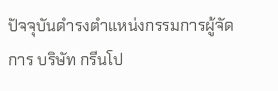ปัจจุบันดำรงตำแหน่งกรรมการผู้จัดการ บริษัท กรีนโป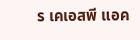ร เคเอสพี แอค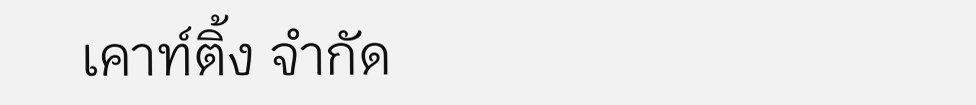เคาท์ติ้ง จำกัด